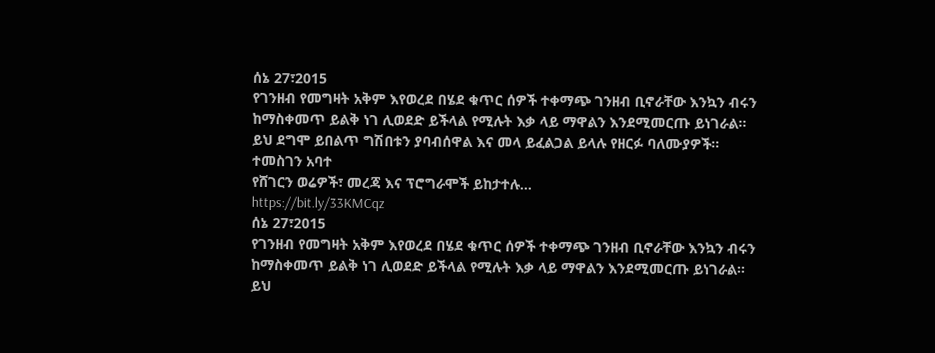ሰኔ 27፣2015
የገንዘብ የመግዛት አቅም እየወረደ በሄደ ቁጥር ሰዎች ተቀማጭ ገንዘብ ቢኖራቸው እንኳን ብሩን ከማስቀመጥ ይልቅ ነገ ሊወደድ ይችላል የሚሉት እቃ ላይ ማዋልን እንደሚመርጡ ይነገራል፡፡
ይህ ደግሞ ይበልጥ ግሽበቱን ያባብሰዋል እና መላ ይፈልጋል ይላሉ የዘርፉ ባለሙያዎች፡፡
ተመስገን አባተ
የሸገርን ወሬዎች፣ መረጃ እና ፕሮግራሞች ይከታተሉ…
https://bit.ly/33KMCqz
ሰኔ 27፣2015
የገንዘብ የመግዛት አቅም እየወረደ በሄደ ቁጥር ሰዎች ተቀማጭ ገንዘብ ቢኖራቸው እንኳን ብሩን ከማስቀመጥ ይልቅ ነገ ሊወደድ ይችላል የሚሉት እቃ ላይ ማዋልን እንደሚመርጡ ይነገራል፡፡
ይህ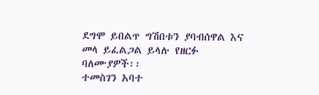ደግሞ ይበልጥ ግሽበቱን ያባብሰዋል እና መላ ይፈልጋል ይላሉ የዘርፉ ባለሙያዎች፡፡
ተመስገን አባተ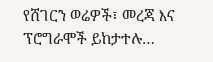የሸገርን ወሬዎች፣ መረጃ እና ፕሮግራሞች ይከታተሉ…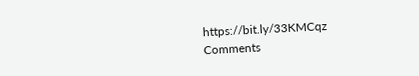https://bit.ly/33KMCqz
Comments